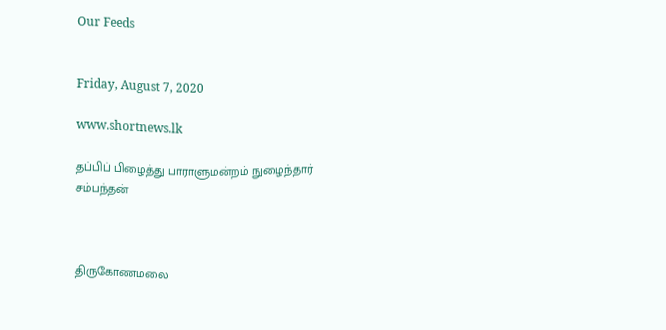Our Feeds


Friday, August 7, 2020

www.shortnews.lk

தப்பிப் பிழைத்து பாராளுமன்றம் நுழைந்தார் சம்பந்தன்



திருகோணமலை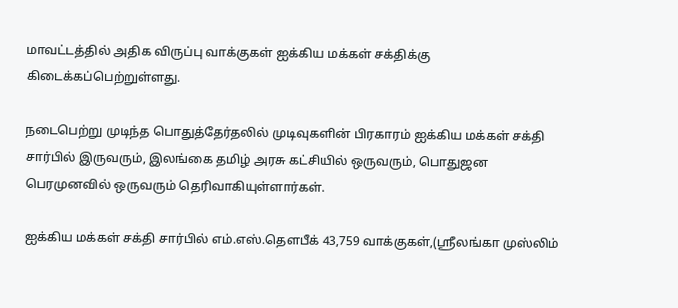மாவட்டத்தில் அதிக விருப்பு வாக்குகள் ஐக்கிய மக்கள் சக்திக்கு கிடைக்கப்பெற்றுள்ளது.

நடைபெற்று முடிந்த பொதுத்தேர்தலில் முடிவுகளின் பிரகாரம் ஐக்கிய மக்கள் சக்தி சார்பில் இருவரும், இலங்கை தமிழ் அரசு கட்சியில் ஒருவரும், பொதுஜன பெரமுனவில் ஒருவரும் தெரிவாகியுள்ளார்கள்.

ஐக்கிய மக்கள் சக்தி சார்பில் எம்.எஸ்.தௌபீக் 43,759 வாக்குகள்,(ஸ்ரீலங்கா முஸ்லிம்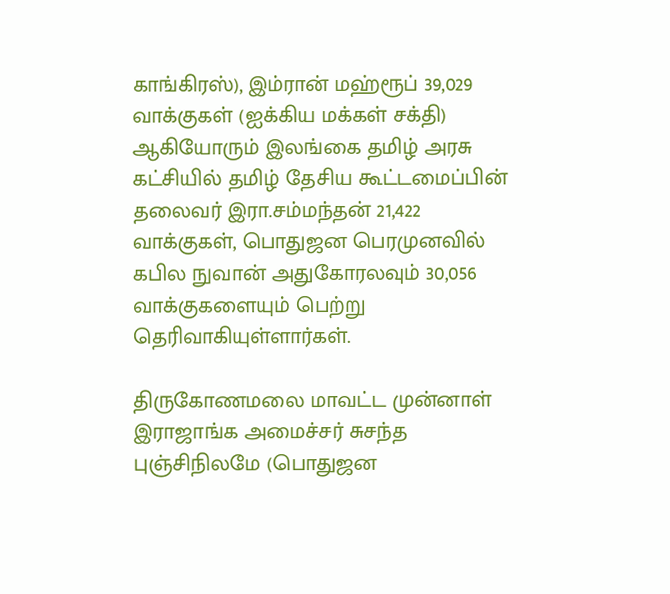காங்கிரஸ்), இம்ரான் மஹ்ரூப் 39,029 வாக்குகள் (ஐக்கிய மக்கள் சக்தி) ஆகியோரும் இலங்கை தமிழ் அரசு கட்சியில் தமிழ் தேசிய கூட்டமைப்பின் தலைவர் இரா.சம்மந்தன் 21,422 வாக்குகள், பொதுஜன பெரமுனவில் கபில நுவான் அதுகோரலவும் 30,056 வாக்குகளையும் பெற்று தெரிவாகியுள்ளார்கள்.

திருகோணமலை மாவட்ட முன்னாள் இராஜாங்க அமைச்சர் சுசந்த புஞ்சிநிலமே (பொதுஜன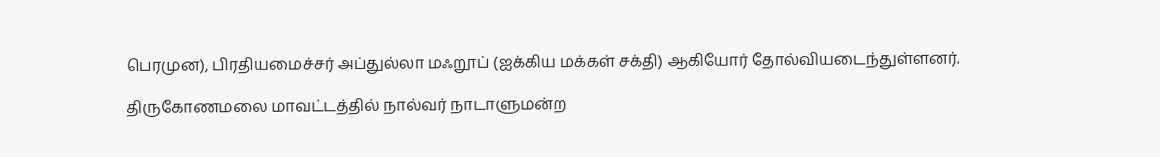பெரமுன), பிரதியமைச்சர் அப்துல்லா மஃறூப் (ஐக்கிய மக்கள் சக்தி) ஆகியோர் தோல்வியடைந்துள்ளனர்.

திருகோணமலை மாவட்டத்தில் நால்வர் நாடாளுமன்ற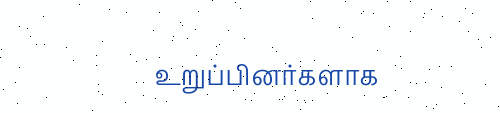உறுப்பினர்களாக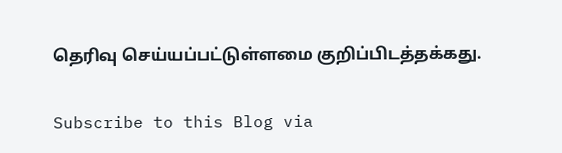தெரிவு செய்யப்பட்டுள்ளமை குறிப்பிடத்தக்கது.

Subscribe to this Blog via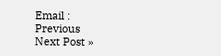Email :
Previous
Next Post »